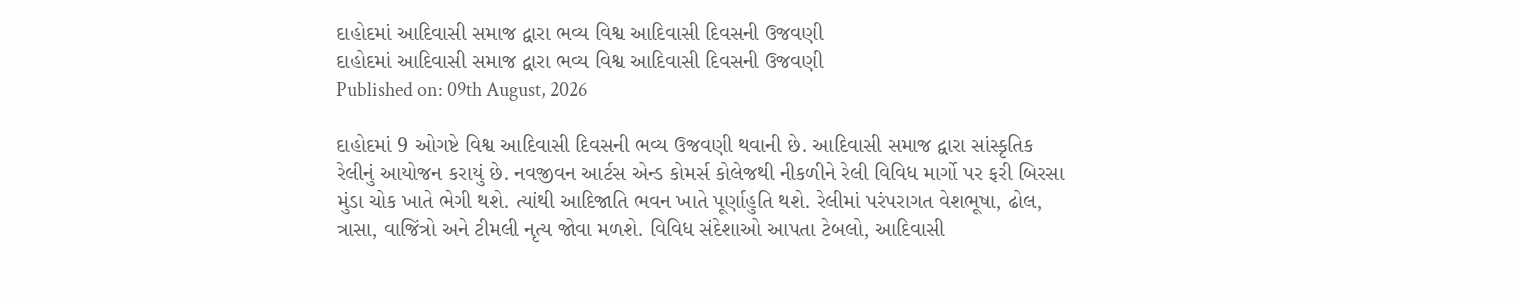દાહોદમાં આદિવાસી સમાજ દ્વારા ભવ્ય વિશ્વ આદિવાસી દિવસની ઉજવણી
દાહોદમાં આદિવાસી સમાજ દ્વારા ભવ્ય વિશ્વ આદિવાસી દિવસની ઉજવણી
Published on: 09th August, 2026

દાહોદમાં 9 ઓગષ્ટે વિશ્વ આદિવાસી દિવસની ભવ્ય ઉજવણી થવાની છે. આદિવાસી સમાજ દ્વારા સાંસ્કૃતિક રેલીનું આયોજન કરાયું છે. નવજીવન આર્ટસ એન્ડ કોમર્સ કોલેજથી નીકળીને રેલી વિવિધ માર્ગો પર ફરી બિરસા મુંડા ચોક ખાતે ભેગી થશે. ત્યાંથી આદિજાતિ ભવન ખાતે પૂર્ણાહુતિ થશે. રેલીમાં પરંપરાગત વેશભૂષા, ઢોલ, ત્રાસા, વાજિંત્રો અને ટીમલી નૃત્ય જોવા મળશે. વિવિધ સંદેશાઓ આપતા ટેબલો, આદિવાસી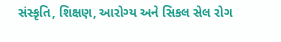સંસ્કૃતિ, શિક્ષણ, આરોગ્ય અને સિકલ સેલ રોગ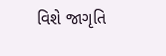વિશે જાગૃતિ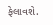ફેલાવશે.